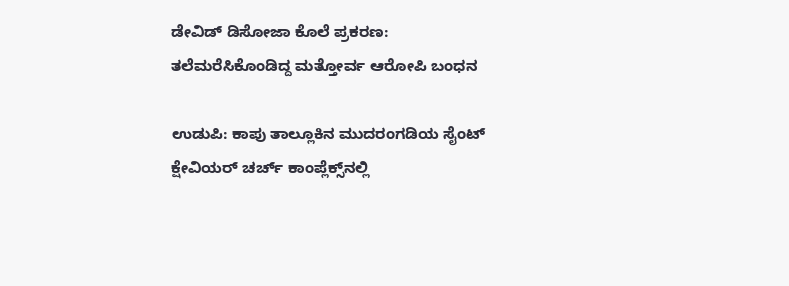ಡೇವಿಡ್ ಡಿಸೋಜಾ ಕೊಲೆ ಪ್ರಕರಣ: ತಲೆಮರೆಸಿಕೊಂಡಿದ್ದ ಮತ್ತೋರ್ವ ಆರೋಪಿ ಬಂಧನ

ಉಡುಪಿ: ಕಾಪು ತಾಲ್ಲೂಕಿನ ಮುದರಂಗಡಿಯ ಸೈಂಟ್ ಕ್ಷೇವಿಯರ್ ಚರ್ಚ್ ಕಾಂಪ್ಲೆಕ್ಸ್‌ನಲ್ಲಿ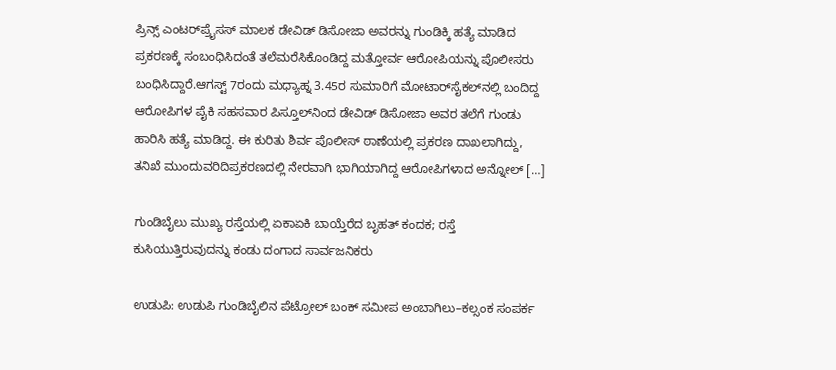ಪ್ರಿನ್ಸ್ ಎಂಟರ್‌ಪ್ರೈಸಸ್‌ ಮಾಲಕ ಡೇವಿಡ್ ಡಿಸೋಜಾ ಅವರನ್ನು ಗುಂಡಿಕ್ಕಿ ಹತ್ಯೆ ಮಾಡಿದ ಪ್ರಕರಣಕ್ಕೆ ಸಂಬಂಧಿಸಿದಂತೆ ತಲೆಮರೆಸಿಕೊಂಡಿದ್ದ ಮತ್ತೋರ್ವ ಆರೋಪಿಯನ್ನು ಪೊಲೀಸರು ಬಂಧಿಸಿದ್ದಾರೆ.ಆಗಸ್ಟ್ 7ರಂದು ಮಧ್ಯಾಹ್ನ 3.45ರ ಸುಮಾರಿಗೆ ಮೋಟಾರ್‌ಸೈಕಲ್‌ನಲ್ಲಿ ಬಂದಿದ್ದ ಆರೋಪಿಗಳ ಪೈಕಿ ಸಹಸವಾರ ಪಿಸ್ತೂಲ್‌ನಿಂದ ಡೇವಿಡ್ ಡಿಸೋಜಾ ಅವರ ತಲೆಗೆ ಗುಂಡು ಹಾರಿಸಿ ಹತ್ಯೆ ಮಾಡಿದ್ದ. ಈ ಕುರಿತು ಶಿರ್ವ ಪೊಲೀಸ್ ಠಾಣೆಯಲ್ಲಿ ಪ್ರಕರಣ ದಾಖಲಾಗಿದ್ದು, ತನಿಖೆ ಮುಂದುವರಿದಿಪ್ರಕರಣದಲ್ಲಿ ನೇರವಾಗಿ ಭಾಗಿಯಾಗಿದ್ದ ಆರೋಪಿಗಳಾದ ಅನ್ನೋಲ್ […]

ಗುಂಡಿಬೈಲು ಮುಖ್ಯ ರಸ್ತೆಯಲ್ಲಿ ಏಕಾಏಕಿ ಬಾಯ್ತೆರೆದ ಬೃಹತ್ ಕಂದಕ; ರಸ್ತೆ ಕುಸಿಯುತ್ತಿರುವುದನ್ನು ಕಂಡು ದಂಗಾದ ಸಾರ್ವಜನಿಕರು

ಉಡುಪಿ: ಉಡುಪಿ ಗುಂಡಿಬೈಲಿನ ಪೆಟ್ರೋಲ್ ಬಂಕ್‌ ಸಮೀಪ ಅಂಬಾಗಿಲು–ಕಲ್ಸಂಕ ಸಂಪರ್ಕ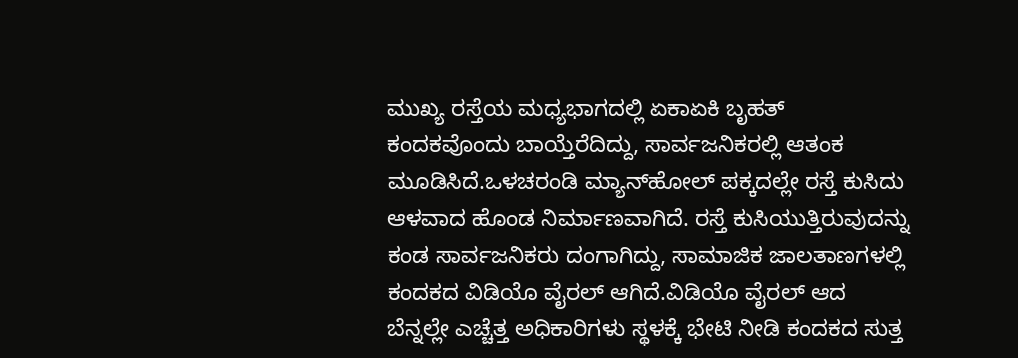ಮುಖ್ಯ ರಸ್ತೆಯ ಮಧ್ಯಭಾಗದಲ್ಲಿ ಏಕಾಏಕಿ ಬೃಹತ್ ಕಂದಕವೊಂದು ಬಾಯ್ತೆರೆದಿದ್ದು, ಸಾರ್ವಜನಿಕರಲ್ಲಿ ಆತಂಕ ಮೂಡಿಸಿದೆ.ಒಳಚರಂಡಿ ಮ್ಯಾನ್‌ಹೋಲ್‌ ಪಕ್ಕದಲ್ಲೇ ರಸ್ತೆ ಕುಸಿದು ಆಳವಾದ ಹೊಂಡ ನಿರ್ಮಾಣವಾಗಿದೆ. ರಸ್ತೆ ಕುಸಿಯುತ್ತಿರುವುದನ್ನು ಕಂಡ ಸಾರ್ವಜನಿಕರು ದಂಗಾಗಿದ್ದು, ಸಾಮಾಜಿಕ ಜಾಲತಾಣಗಳಲ್ಲಿ ಕಂದಕದ ವಿಡಿಯೊ ವೈರಲ್‌ ಆಗಿದೆ.ವಿಡಿಯೊ ವೈರಲ್‌ ಆದ ಬೆನ್ನಲ್ಲೇ ಎಚ್ಚೆತ್ತ ಅಧಿಕಾರಿಗಳು ಸ್ಥಳಕ್ಕೆ ಭೇಟಿ ನೀಡಿ ಕಂದಕದ ಸುತ್ತ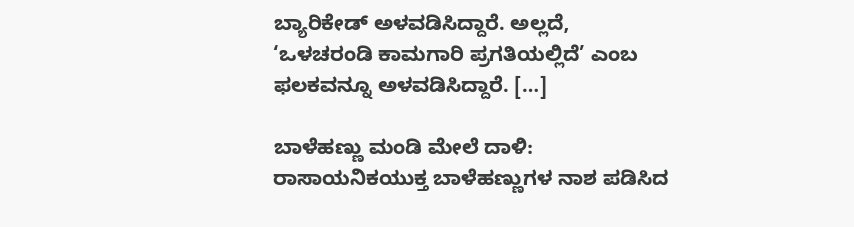ಬ್ಯಾರಿಕೇಡ್‌ ಅಳವಡಿಸಿದ್ದಾರೆ. ಅಲ್ಲದೆ, ‘ಒಳಚರಂಡಿ ಕಾಮಗಾರಿ ಪ್ರಗತಿಯಲ್ಲಿದೆ’ ಎಂಬ ಫಲಕವನ್ನೂ ಅಳವಡಿಸಿದ್ದಾರೆ. […]

ಬಾಳೆಹಣ್ಣು ಮಂಡಿ ಮೇಲೆ ದಾಳಿ: ರಾಸಾಯನಿಕಯುಕ್ತ ಬಾಳೆಹಣ್ಣುಗಳ ನಾಶ ಪಡಿಸಿದ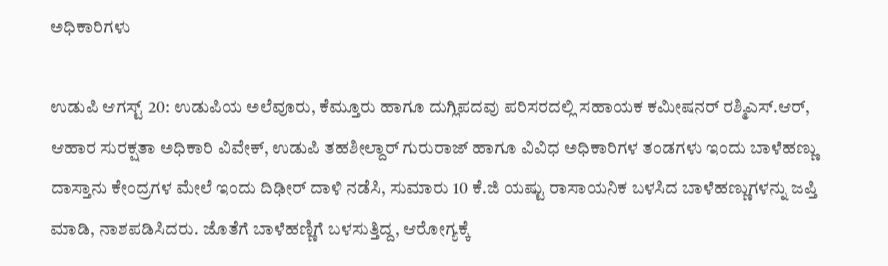ಅಧಿಕಾರಿಗಳು

ಉಡುಪಿ ಆಗಸ್ಟ್ 20: ಉಡುಪಿಯ ಅಲೆವೂರು, ಕೆಮ್ತೂರು ಹಾಗೂ ದುಗ್ಲಿಪದವು ಪರಿಸರದಲ್ಲಿ ಸಹಾಯಕ ಕಮೀಷನರ್ ರಶ್ಮಿಎಸ್.ಆರ್, ಆಹಾರ ಸುರಕ್ಷತಾ ಅಧಿಕಾರಿ ವಿವೇಕ್, ಉಡುಪಿ ತಹಶೀಲ್ದಾರ್ ಗುರುರಾಜ್ ಹಾಗೂ ವಿವಿಧ ಅಧಿಕಾರಿಗಳ ತಂಡಗಳು ಇಂದು ಬಾಳೆಹಣ್ಣು ದಾಸ್ತಾನು ಕೇಂದ್ರಗಳ ಮೇಲೆ ಇಂದು ದಿಢೀರ್ ದಾಳಿ ನಡೆಸಿ, ಸುಮಾರು 10 ಕೆ.ಜಿ ಯಷ್ಟು ರಾಸಾಯನಿಕ ಬಳಸಿದ ಬಾಳೆಹಣ್ಣುಗಳನ್ನು ಜಪ್ತಿ ಮಾಡಿ, ನಾಶಪಡಿಸಿದರು. ಜೊತೆಗೆ ಬಾಳೆಹಣ್ಣಿಗೆ ಬಳಸುತ್ತಿದ್ದ, ಆರೋಗ್ಯಕ್ಕೆ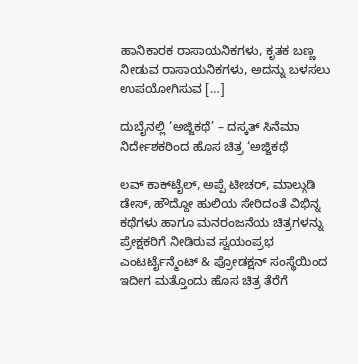ಹಾನಿಕಾರಕ ರಾಸಾಯನಿಕಗಳು, ಕೃತಕ ಬಣ್ಣ ನೀಡುವ ರಾಸಾಯನಿಕಗಳು, ಅದನ್ನು ಬಳಸಲು ಉಪಯೋಗಿಸುವ […]

ದುಬೈನಲ್ಲಿ ‘ಅಜ್ಜಿಕಥೆ’ – ದಸ್ಕತ್ ಸಿನೆಮಾ ನಿರ್ದೇಶಕರಿಂದ ಹೊಸ ಚಿತ್ರ ‘ಅಜ್ಜಿಕಥೆ

ಲವ್ ಕಾಕ್‌ಟೈಲ್, ಅಪ್ಪೆ ಟೀಚರ್, ಮಾಲ್ಗುಡಿ ಡೇಸ್, ಹೌದ್ದೋ ಹುಲಿಯ ಸೇರಿದಂತೆ ವಿಭಿನ್ನ ಕಥೆಗಳು ಹಾಗೂ ಮನರಂಜನೆಯ ಚಿತ್ರಗಳನ್ನು ಪ್ರೇಕ್ಷಕರಿಗೆ ನೀಡಿರುವ ಸ್ವಯಂ‌ಪ್ರಭ ಎಂಟರ್ಟೈನ್ಮೆಂಟ್ & ಪ್ರೋಡಕ್ಷನ್ ಸಂಸ್ಥೆಯಿಂದ ಇದೀಗ ಮತ್ತೊಂದು ಹೊಸ ಚಿತ್ರ ತೆರೆಗೆ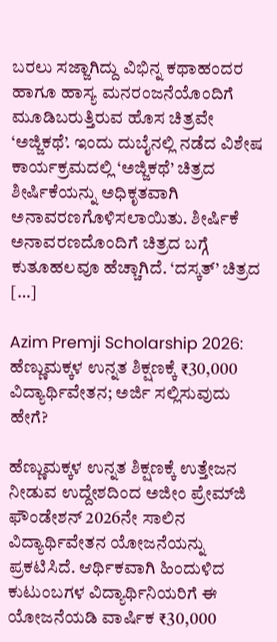ಬರಲು ಸಜ್ಜಾಗಿದ್ದು ವಿಭಿನ್ನ ಕಥಾಹಂದರ ಹಾಗೂ ಹಾಸ್ಯ ಮನರಂಜನೆಯೊಂದಿಗೆ ಮೂಡಿಬರುತ್ತಿರುವ ಹೊಸ ಚಿತ್ರವೇ ‘ಅಜ್ಜಿಕಥೆ’. ಇಂದು ದುಬೈನಲ್ಲಿ ನಡೆದ ವಿಶೇಷ ಕಾರ್ಯಕ್ರಮದಲ್ಲಿ ‘ಅಜ್ಜಿಕಥೆ’ ಚಿತ್ರದ ಶೀರ್ಷಿಕೆಯನ್ನು ಅಧಿಕೃತವಾಗಿ ಅನಾವರಣಗೊಳಿಸಲಾಯಿತು. ಶೀರ್ಷಿಕೆ ಅನಾವರಣದೊಂದಿಗೆ ಚಿತ್ರದ ಬಗ್ಗೆ ಕುತೂಹಲವೂ ಹೆಚ್ಚಾಗಿದೆ. ‘ದಸ್ಕತ್’ ಚಿತ್ರದ […]

Azim Premji Scholarship 2026: ಹೆಣ್ಣುಮಕ್ಕಳ ಉನ್ನತ ಶಿಕ್ಷಣಕ್ಕೆ ₹30,000 ವಿದ್ಯಾರ್ಥಿವೇತನ; ಅರ್ಜಿ ಸಲ್ಲಿಸುವುದು ಹೇಗೆ?

ಹೆಣ್ಣುಮಕ್ಕಳ ಉನ್ನತ ಶಿಕ್ಷಣಕ್ಕೆ ಉತ್ತೇಜನ ನೀಡುವ ಉದ್ದೇಶದಿಂದ ಅಜೀಂ ಪ್ರೇಮ್‌ಜಿ ಫೌಂಡೇಶನ್ 2026ನೇ ಸಾಲಿನ ವಿದ್ಯಾರ್ಥಿವೇತನ ಯೋಜನೆಯನ್ನು ಪ್ರಕಟಿಸಿದೆ. ಆರ್ಥಿಕವಾಗಿ ಹಿಂದುಳಿದ ಕುಟುಂಬಗಳ ವಿದ್ಯಾರ್ಥಿನಿಯರಿಗೆ ಈ ಯೋಜನೆಯಡಿ ವಾರ್ಷಿಕ ₹30,000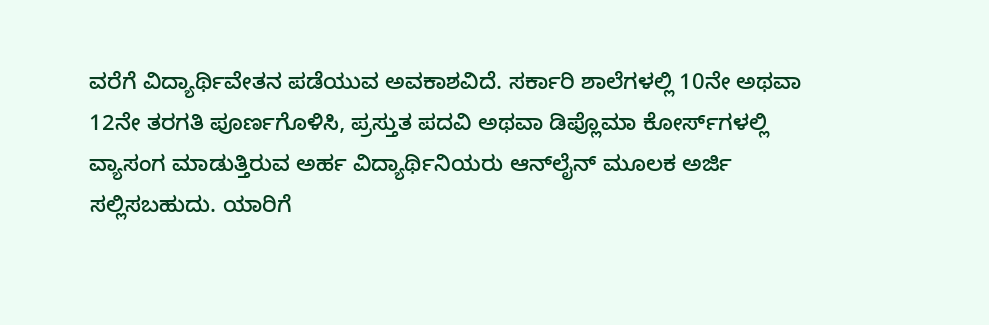ವರೆಗೆ ವಿದ್ಯಾರ್ಥಿವೇತನ ಪಡೆಯುವ ಅವಕಾಶವಿದೆ. ಸರ್ಕಾರಿ ಶಾಲೆಗಳಲ್ಲಿ 10ನೇ ಅಥವಾ 12ನೇ ತರಗತಿ ಪೂರ್ಣಗೊಳಿಸಿ, ಪ್ರಸ್ತುತ ಪದವಿ ಅಥವಾ ಡಿಪ್ಲೊಮಾ ಕೋರ್ಸ್‌ಗಳಲ್ಲಿ ವ್ಯಾಸಂಗ ಮಾಡುತ್ತಿರುವ ಅರ್ಹ ವಿದ್ಯಾರ್ಥಿನಿಯರು ಆನ್‌ಲೈನ್ ಮೂಲಕ ಅರ್ಜಿ ಸಲ್ಲಿಸಬಹುದು. ಯಾರಿಗೆ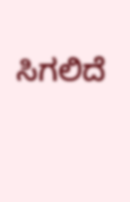ಸಿಗಲಿದೆ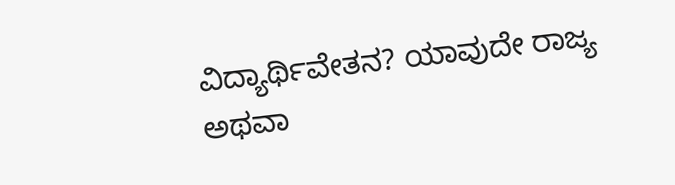ವಿದ್ಯಾರ್ಥಿವೇತನ? ಯಾವುದೇ ರಾಜ್ಯ ಅಥವಾ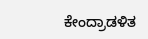ಕೇಂದ್ರಾಡಳಿತ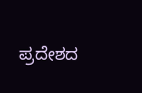ಪ್ರದೇಶದ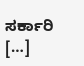ಸರ್ಕಾರಿ […]